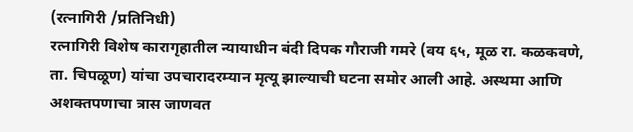(रत्नागिरी /प्रतिनिधी)
रत्नागिरी विशेष कारागृहातील न्यायाधीन बंदी दिपक गौराजी गमरे (वय ६५, मूळ रा. कळकवणे, ता. चिपळूण) यांचा उपचारादरम्यान मृत्यू झाल्याची घटना समोर आली आहे. अस्थमा आणि अशक्तपणाचा त्रास जाणवत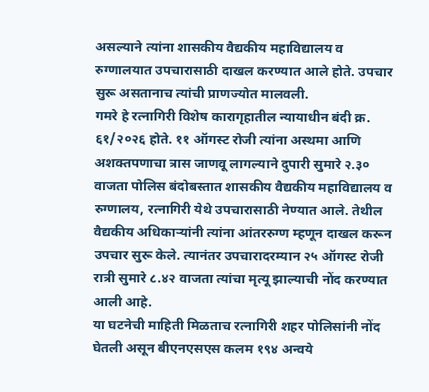असल्याने त्यांना शासकीय वैद्यकीय महाविद्यालय व रुग्णालयात उपचारासाठी दाखल करण्यात आले होते. उपचार सुरू असतानाच त्यांची प्राणज्योत मालवली.
गमरे हे रत्नागिरी विशेष कारागृहातील न्यायाधीन बंदी क्र. ६१/२०२६ होते. ११ ऑगस्ट रोजी त्यांना अस्थमा आणि अशक्तपणाचा त्रास जाणवू लागल्याने दुपारी सुमारे २.३० वाजता पोलिस बंदोबस्तात शासकीय वैद्यकीय महाविद्यालय व रुग्णालय, रत्नागिरी येथे उपचारासाठी नेण्यात आले. तेथील वैद्यकीय अधिकाऱ्यांनी त्यांना आंतररुग्ण म्हणून दाखल करून उपचार सुरू केले. त्यानंतर उपचारादरम्यान २५ ऑगस्ट रोजी रात्री सुमारे ८.४२ वाजता त्यांचा मृत्यू झाल्याची नोंद करण्यात आली आहे.
या घटनेची माहिती मिळताच रत्नागिरी शहर पोलिसांनी नोंद घेतली असून बीएनएसएस कलम १९४ अन्वये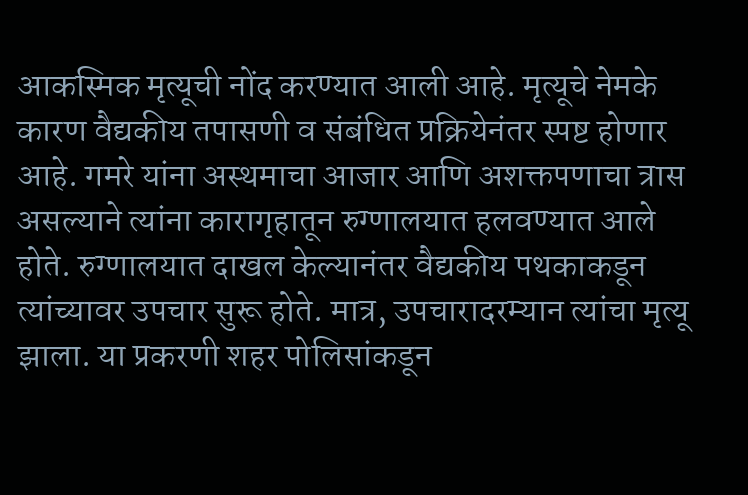आकस्मिक मृत्यूची नोंद करण्यात आली आहे. मृत्यूचे नेमके कारण वैद्यकीय तपासणी व संबंधित प्रक्रियेनंतर स्पष्ट होणार आहे. गमरे यांना अस्थमाचा आजार आणि अशक्तपणाचा त्रास असल्याने त्यांना कारागृहातून रुग्णालयात हलवण्यात आले होते. रुग्णालयात दाखल केल्यानंतर वैद्यकीय पथकाकडून त्यांच्यावर उपचार सुरू होते. मात्र, उपचारादरम्यान त्यांचा मृत्यू झाला. या प्रकरणी शहर पोलिसांकडून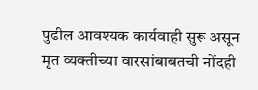पुढील आवश्यक कार्यवाही सुरू असून मृत व्यक्तीच्या वारसांबाबतची नोंदही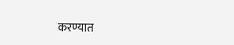करण्यात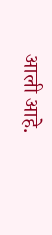आली आहे.